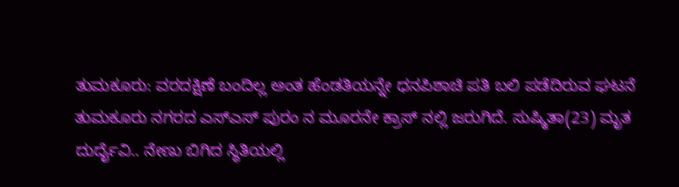ತುಮಕೂರು: ವರದಕ್ಷಿಣೆ ಬಂದಿಲ್ಲ ಅಂತ ಹೆಂಡತಿಯನ್ನೇ ಧನಪಿಶಾಚಿ ಪತಿ ಬಲಿ ಪಡೆದಿರುವ ಘಟನೆ ತುಮಕೂರು ನಗರದ ಎಸ್ಎಸ್ ಪುರಂ ನ ಮೂರನೇ ಕ್ರಾಸ್ ನಲ್ಲಿ ಜರುಗಿದೆ. ಸುಷ್ಮಿತಾ(23) ಮೃತ ದುರ್ದೈವಿ.. ನೇಣು ಬಿಗಿದ ಸ್ಥಿತಿಯಲ್ಲಿ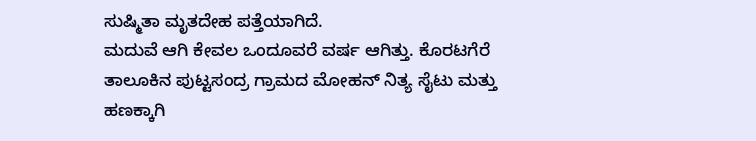ಸುಷ್ಮಿತಾ ಮೃತದೇಹ ಪತ್ತೆಯಾಗಿದೆ.
ಮದುವೆ ಆಗಿ ಕೇವಲ ಒಂದೂವರೆ ವರ್ಷ ಆಗಿತ್ತು. ಕೊರಟಗೆರೆ ತಾಲೂಕಿನ ಪುಟ್ಟಸಂದ್ರ ಗ್ರಾಮದ ಮೋಹನ್ ನಿತ್ಯ ಸೈಟು ಮತ್ತು ಹಣಕ್ಕಾಗಿ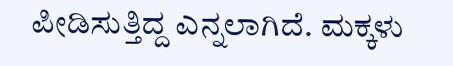ಪೀಡಿಸುತ್ತಿದ್ದ ಎನ್ನಲಾಗಿದೆ. ಮಕ್ಕಳು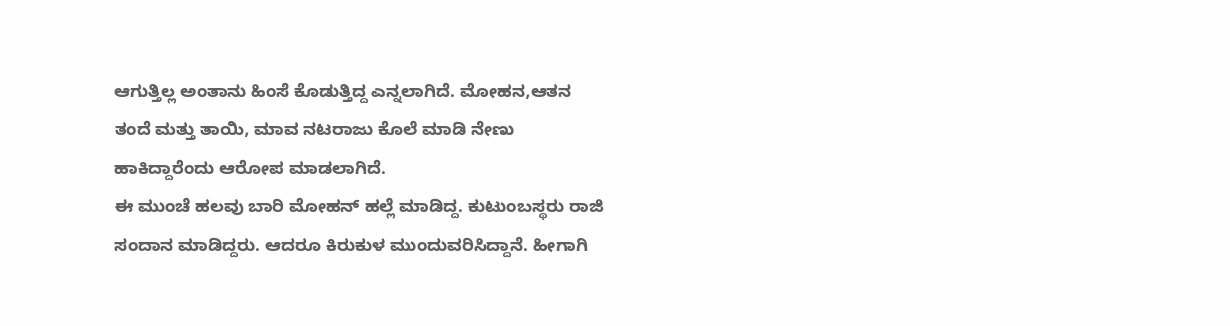ಆಗುತ್ತಿಲ್ಲ ಅಂತಾನು ಹಿಂಸೆ ಕೊಡುತ್ತಿದ್ದ ಎನ್ನಲಾಗಿದೆ. ಮೋಹನ,ಆತನ ತಂದೆ ಮತ್ತು ತಾಯಿ, ಮಾವ ನಟರಾಜು ಕೊಲೆ ಮಾಡಿ ನೇಣು ಹಾಕಿದ್ದಾರೆಂದು ಆರೋಪ ಮಾಡಲಾಗಿದೆ.
ಈ ಮುಂಚೆ ಹಲವು ಬಾರಿ ಮೋಹನ್ ಹಲ್ಲೆ ಮಾಡಿದ್ದ. ಕುಟುಂಬಸ್ಥರು ರಾಜಿ ಸಂದಾನ ಮಾಡಿದ್ದರು. ಆದರೂ ಕಿರುಕುಳ ಮುಂದುವರಿಸಿದ್ದಾನೆ. ಹೀಗಾಗಿ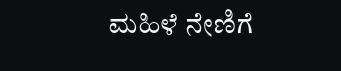ಮಹಿಳೆ ನೇಣಿಗೆ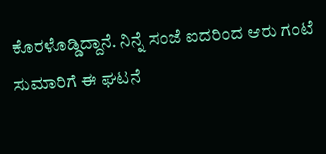ಕೊರಳೊಡ್ಡಿದ್ದಾನೆ. ನಿನ್ನೆ ಸಂಜೆ ಐದರಿಂದ ಆರು ಗಂಟೆ ಸುಮಾರಿಗೆ ಈ ಘಟನೆ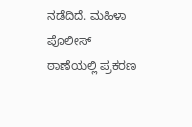ನಡೆದಿದೆ. ಮಹಿಳಾ ಪೊಲೀಸ್ ಠಾಣೆಯಲ್ಲಿ ಪ್ರಕರಣ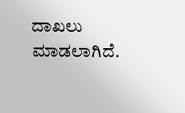ದಾಖಲು ಮಾಡಲಾಗಿದೆ.